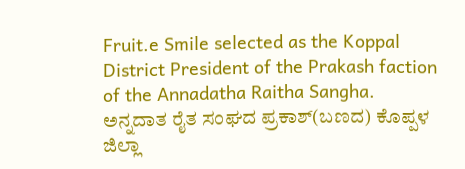Fruit.e Smile selected as the Koppal District President of the Prakash faction of the Annadatha Raitha Sangha.
ಅನ್ನದಾತ ರೈತ ಸಂಘದ ಪ್ರಕಾಶ್(ಬಣದ) ಕೊಪ್ಪಳ ಜಿಲ್ಲಾ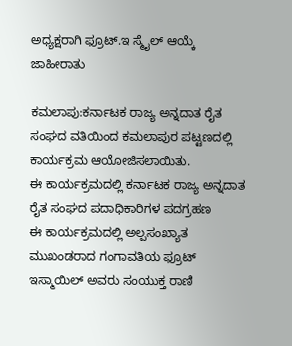ಅಧ್ಯಕ್ಷರಾಗಿ ಫ್ರೂಟ್.ಇ ಸ್ಮೈಲ್ ಆಯ್ಕೆ
ಜಾಹೀರಾತು

ಕಮಲಾಪು:ಕರ್ನಾಟಕ ರಾಜ್ಯ ಅನ್ನದಾತ ರೈತ ಸಂಘದ ವತಿಯಿಂದ ಕಮಲಾಪುರ ಪಟ್ಟಣದಲ್ಲಿ ಕಾರ್ಯಕ್ರಮ ಆಯೋಜಿಸಲಾಯಿತು.
ಈ ಕಾರ್ಯಕ್ರಮದಲ್ಲಿ ಕರ್ನಾಟಕ ರಾಜ್ಯ ಅನ್ನದಾತ ರೈತ ಸಂಘದ ಪದಾಧಿಕಾರಿಗಳ ಪದಗ್ರಹಣ
ಈ ಕಾರ್ಯಕ್ರಮದಲ್ಲಿ ಅಲ್ಪಸಂಖ್ಯಾತ ಮುಖಂಡರಾದ ಗಂಗಾವತಿಯ ಫ್ರೂಟ್ ಇಸ್ಮಾಯಿಲ್ ಅವರು ಸಂಯುಕ್ತ ರಾಣಿ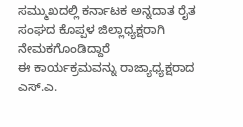ಸಮ್ಮುಖದಲ್ಲಿ ಕರ್ನಾಟಕ ಅನ್ನದಾತ ರೈತ ಸಂಘದ ಕೊಪ್ಪಳ ಜಿಲ್ಲಾಧ್ಯಕ್ಷರಾಗಿ ನೇಮಕಗೊಂಡಿದ್ದಾರೆ
ಈ ಕಾರ್ಯಕ್ರಮವನ್ನು ರಾಜ್ಯಾಧ್ಯಕ್ಷರಾದ ಎಸ್.ಎ.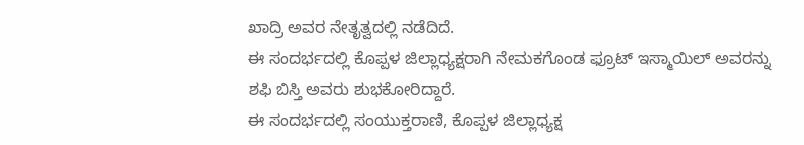ಖಾದ್ರಿ ಅವರ ನೇತೃತ್ವದಲ್ಲಿ ನಡೆದಿದೆ.
ಈ ಸಂದರ್ಭದಲ್ಲಿ ಕೊಪ್ಪಳ ಜಿಲ್ಲಾಧ್ಯಕ್ಷರಾಗಿ ನೇಮಕಗೊಂಡ ಫ್ರೂಟ್ ಇಸ್ಮಾಯಿಲ್ ಅವರನ್ನು ಶಫಿ ಬಿಸ್ತಿ ಅವರು ಶುಭಕೋರಿದ್ದಾರೆ.
ಈ ಸಂದರ್ಭದಲ್ಲಿ ಸಂಯುಕ್ತರಾಣಿ, ಕೊಪ್ಪಳ ಜಿಲ್ಲಾಧ್ಯಕ್ಷ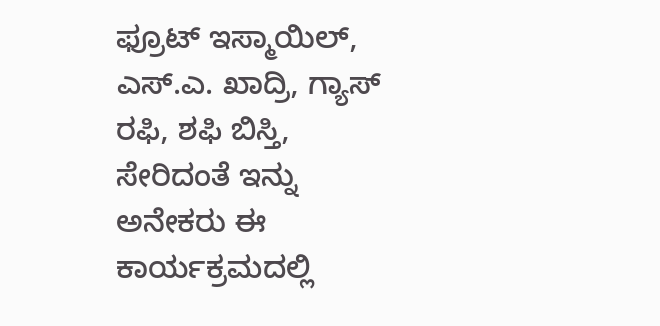ಫ್ರೂಟ್ ಇಸ್ಮಾಯಿಲ್, ಎಸ್.ಎ. ಖಾದ್ರಿ, ಗ್ಯಾಸ್ ರಫಿ, ಶಫಿ ಬಿಸ್ತಿ, ಸೇರಿದಂತೆ ಇನ್ನು ಅನೇಕರು ಈ ಕಾರ್ಯಕ್ರಮದಲ್ಲಿ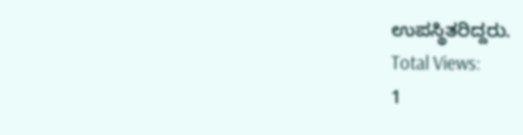ಉಪಸ್ಥಿತರಿದ್ದರು.
Total Views:
1